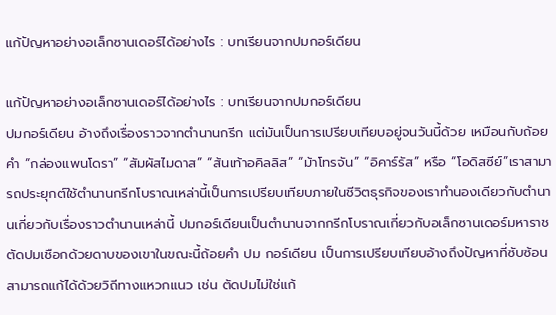แก้ปัญหาอย่างอเล็กซานเดอร์ได้อย่างไร : บทเรียนจากปมกอร์เดียน

แก้ปัญหาอย่างอเล็กซานเดอร์ได้อย่างไร : บทเรียนจากปมกอร์เดียน
ปมกอร์เดียน อ้างถึงเรื่องราวจากตำนานกรีก แต่มันเป็นการเปรียบเทียบอยู่จนวันนี้ด้วย เหมือนกับถ้อยคำ “กล่องแพนโดรา” “สัมผัสไมดาส” “ส้นเท้าอคิลลิส” “ม้าโทรจัน” “อิคาร์รัส” หรือ “โอดิสซีย์”เราสามารถประยุกต์ใช้ตำนานกรีกโบราณเหล่านี้เป็นการเปรียบเทียบภายในชีวิตธุรกิจของเราทำนองเดียวกับตำนานเกี่ยวกับเรื่องราวตำนานเหล่านี้ ปมกอร์เดียนเป็นตำนานจากกรีกโบราณเกี่ยวกับอเล็กซานเดอร์มหาราชตัดปมเชือกด้วยดาบของเขาในขณะนี้ถ้อยคำ ปม กอร์เดียน เป็นการเปรียบเทียบอ้างถึงปัญหาที่ซับซ้อน สามารถแก้ได้ด้วยวิถีทางแหวกแนว เช่น ตัดปมไม่ใช่แก้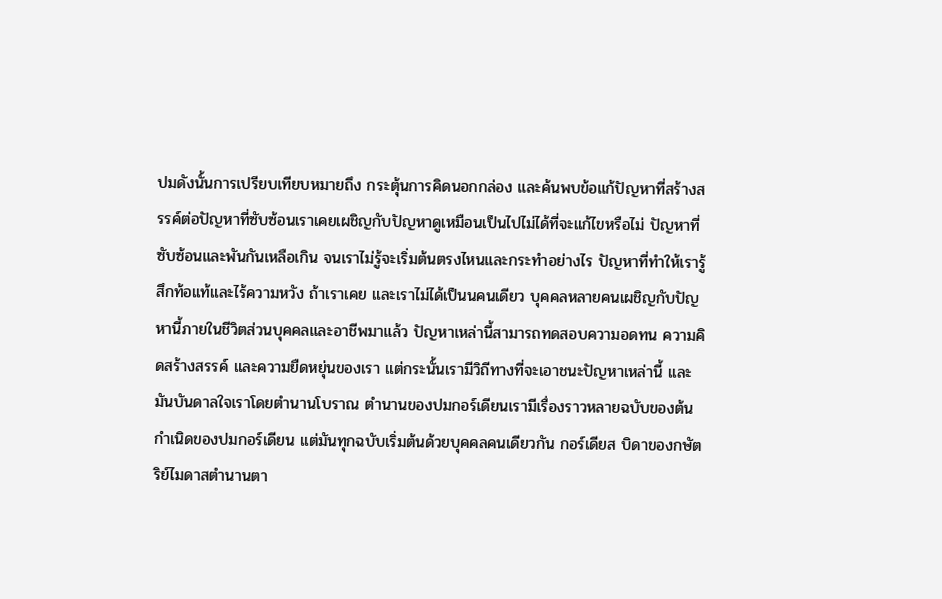ปมดังนั้นการเปรียบเทียบหมายถึง กระตุ้นการคิดนอกกล่อง และค้นพบข้อแก้ปัญหาที่สร้างสรรค์ต่อปัญหาที่ซับซ้อนเราเคยเผชิญกับปัญหาดูเหมือนเป็นไปไม่ได้ที่จะแก้ไขหรือไม่ ปัญหาที่ซับซ้อนและพันกันเหลือเกิน จนเราไม่รู้จะเริ่มต้นตรงไหนและกระทำอย่างไร ปัญหาที่ทำให้เรารู้สึกท้อเเท้และไร้ความหวัง ถ้าเราเคย และเราไม่ได้เป็นนคนเดียว บุคคลหลายคนเผชิญกับปัญหานี้ภายในชีวิตส่วนบุคคลและอาชีพมาแล้ว ปัญหาเหล่านี้สามารถทดสอบความอดทน ความคิดสร้างสรรค์ และความยืดหยุ่นของเรา แต่กระนั้นเรามีวิถีทางที่จะเอาชนะปัญหาเหล่านี้ เเละมันบันดาลใจเราโดยตำนานโบราณ ตำนานของปมกอร์เดียนเรามีเรื่องราวหลายฉบับของต้นกำเนิดของปมกอร์เดียน เเต่มันทุกฉบับเริ่มต้นด้วยบุคคลคนเดียวกัน กอร์เดียส บิดาของกษัตริย์ไมดาสตำนานตา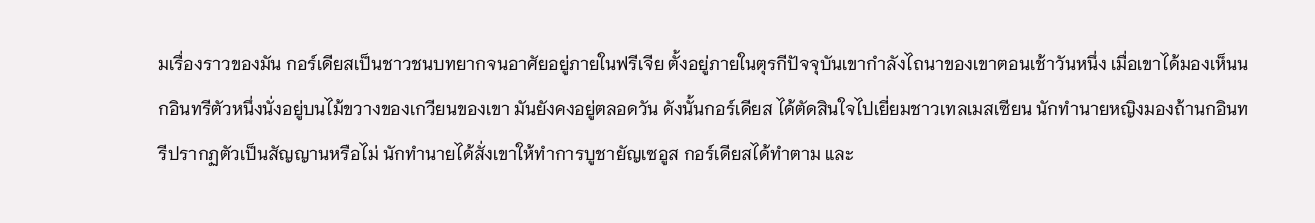มเรื่องราวของมัน กอร์เดียสเป็นชาวชนบทยากจนอาศัยอยู่ภายในฟรีเจีย ตั้งอยู่ภายในตุรกีปัจจุบันเขากำลังไถนาของเขาตอนเช้าวันหนึ่ง เมื่อเขาได้มองเห็นนกอินทรีตัวหนึ่งนั่งอยู่บนไม้ขวางของเกวียนของเขา มันยังคงอยู่ตลอดวัน ดังนั้นกอร์เดียส ได้ตัดสินใจไปเยี่ยมชาวเทลเมสเซียน นักทำนายหญิงมองถ้านกอินทรีปรากฏตัวเป็นสัญญานหรือไม่ นักทำนายได้สั่งเขาให้ทำการบูชายัญเซอูส กอร์เดียสได้ทำตาม และ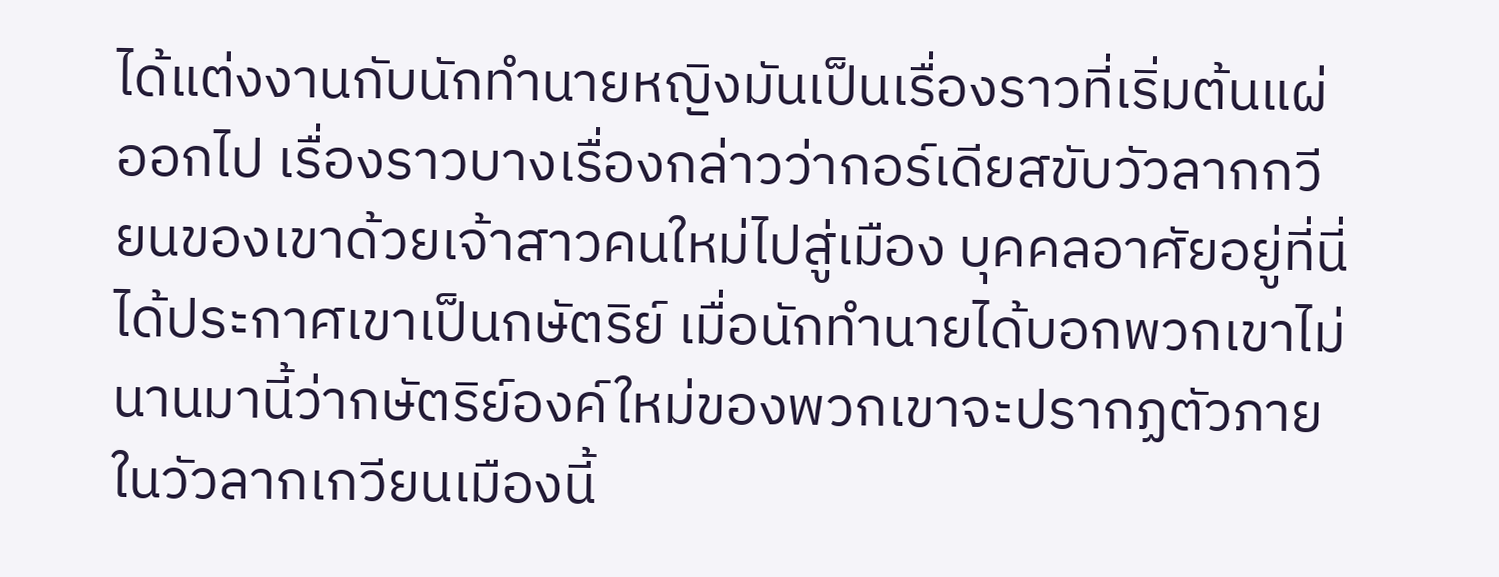ได้แต่งงานกับนักทำนายหญิงมันเป็นเรื่องราวที่เริ่มต้นแผ่ออกไป เรื่องราวบางเรื่องกล่าวว่ากอร์เดียสขับวัวลากกวียนของเขาด้วยเจ้าสาวคนใหม่ไปสู่เมือง บุคคลอาศัยอยู่ที่นี่ได้ประกาศเขาเป็นกษัตริย์ เมื่อนักทำนายได้บอกพวกเขาไม่นานมานี้ว่ากษัตริย์องค์ใหม่ของพวกเขาจะปรากฏตัวภายในวัวลากเกวียนเมืองนี้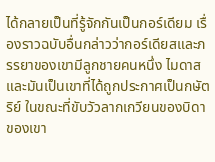ได้กลายเป็นที่รู้จักกันเป็นกอร์เดียม เรื่องราวฉบับอื่นกล่าวว่ากอร์เดียสและภรรยาของเขามีลูกชายคนหนึ่ง ไมดาส และมันเป็นเขาที่ได้ถูกประกาศเป็นกษัตริย์ ในขณะที่ขับวัวลากเกวียนของบิดาของเขา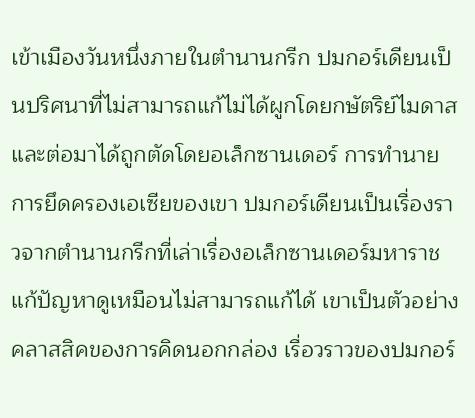เข้าเมืองวันหนึ่งภายในตำนานกรีก ปมกอร์เดียนเป็นปริศนาที่ไม่สามารถแก้ไม่ได้ผูกโดยกษัตริย์ไมดาส และต่อมาได้ถูกตัดโดยอเล็กซานเดอร์ การทำนายการยึดครองเอเซียของเขา ปมกอร์เดียนเป็นเรื่องราวจากตำนานกรีกที่เล่าเรื่องอเล็กซานเดอร์มหาราชแก้ปัญหาดูเหมือนไม่สามารถแก้ได้ เขาเป็นตัวอย่างคลาสสิคของการคิดนอกกล่อง เรื่อวราวของปมกอร์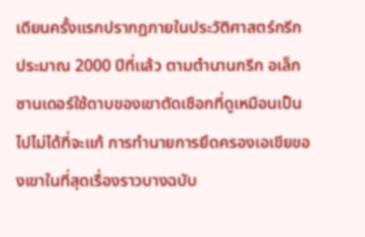เดียนครั้งแรกปรากฏภายในประวัติศาสตร์กรีกประมาณ 2000 ปีที่เเล้ว ตามตำนานกรีก อเล็กซานเดอร์ใช้ดาบของเขาตัดเชือกที่ดูเหมือนเป็นไปไม่ได้ที่จะแก้ การทำนายการยึดครองเอเขียของเขาในที่สุดเรื่องราวบางฉบับ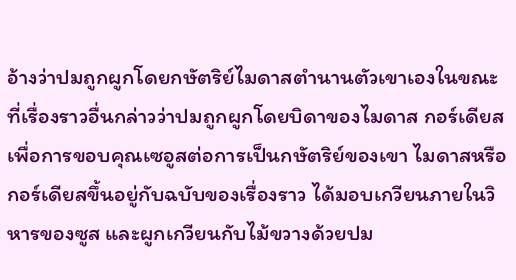อ้างว่าปมถูกผูกโดยกษัตริย์ไมดาสตำนานตัวเขาเองในขณะที่เรื่องราวอื่นกล่าวว่าปมถูกผูกโดยบิดาของไมดาส กอร์เดียส เพื่อการขอบคุณเซอูสต่อการเป็นกษัตริย์ของเขา ไมดาสหรือกอร์เดียสขึ้นอยู่กับฉบับของเรื่องราว ได้มอบเกวียนภายในวิหารของซูส และผูกเกวียนกับไม้ขวางด้วยปม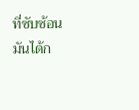ที่ซับซ้อน มันได้ก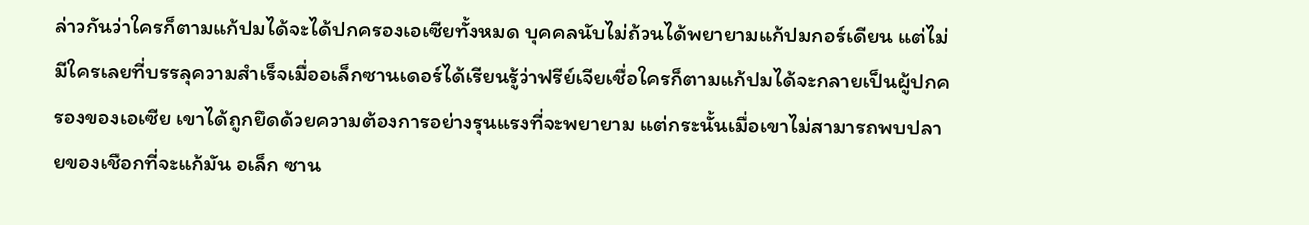ล่าวกันว่าใครก็ตามแก้ปมได้จะได้ปกครองเอเซียทั้งหมด บุคคลนับไม่ถ้วนได้พยายามแก้ปมกอร์เดียน แต่ไม่มีใครเลยที่บรรลุความสำเร็จเมื่ออเล็กซานเดอร์ได้เรียนรู้ว่าฟรีย์เจียเชื่อใครก็ตามแก้ปมได้จะกลายเป็นผู้ปกครองของเอเซีย เขาได้ถูกยึดด้วยความต้องการอย่างรุนแรงที่จะพยายาม แต่กระนั้นเมื่อเขาไม่สามารถพบปลายของเชือกที่จะแก้มัน อเล็ก ซาน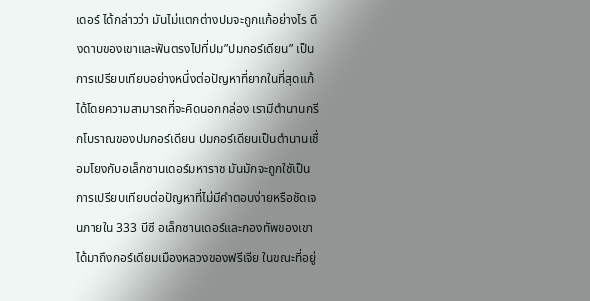เดอร์ ได้กล่าวว่า มันไม่แตกต่างปมจะถูกแก้อย่างไร ดึงดาบของเขาและฟันตรงไปที่ปม”ปมกอร์เดียน” เป็นการเปรียบเทียบอย่างหนึ่งต่อปัญหาที่ยากในที่สุดแก้ได้โดยความสามารถที่จะคิดนอกกล่อง เรามีตำนานกรีกโบราณของปมกอร์เดียน ปมกอร์เดียนเป็นตำนานเชื่อมโยงกับอเล็กซานเดอร์มหาราช มันมักจะถูกใชัเป็นการเปรียบเทียบต่อปัญหาที่ไม่มีคำตอบง่ายหรือชัดเจนภายใน 333 บีซี อเล็กซานเดอร์และกองทัพของเขาได้มาถึงกอร์เดียมเมืองหลวงของฟรีเจีย ในขณะที่อยู่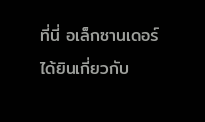ที่นี่ อเล็กซานเดอร์ได้ยินเกี่ยวกับ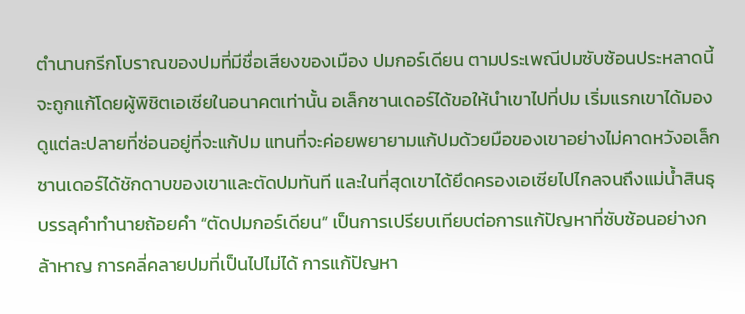ตำนานกรีกโบราณของปมที่มีชื่อเสียงของเมือง ปมกอร์เดียน ตามประเพณีปมซับซ้อนประหลาดนี้จะถูกแก้โดยผู้พิชิตเอเซียในอนาคตเท่านั้น อเล็กซานเดอร์ได้ขอให้นำเขาไปที่ปม เริ่มแรกเขาได้มองดูแต่ละปลายที่ซ่อนอยู่ที่จะแก้ปม แทนที่จะค่อยพยายามแก้ปมด้วยมือของเขาอย่างไม่คาดหวังอเล็กซานเดอร์ได้ชักดาบของเขาและตัดปมทันที และในที่สุดเขาได้ยึดครองเอเซียไปไกลจนถึงแม่น้ำสินธุบรรลุคำทำนายถ้อยคำ “ตัดปมกอร์เดียน” เป็นการเปรียบเทียบต่อการแก้ปัญหาที่ซับซ้อนอย่างกล้าหาญ การคลี่คลายปมที่เป็นไปไม่ได้ การแก้ปัญหา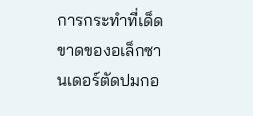การกระทำที่เด็ดขาดของอเล็กซานเดอร์ตัดปมกอ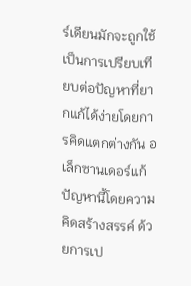ร์เดียนมักจะถูกใช้เป็นการเปรียบเทียบต่อปัญหาที่ยากแก้ได้ง่ายโดยการคิดแตกต่างกัน อเล็กซานเดอร์แก้ปัญหานี้โดยความคิดสร้างสรรค์ ด้วยการเป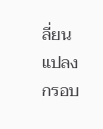ลี่ยนแปลงกรอบ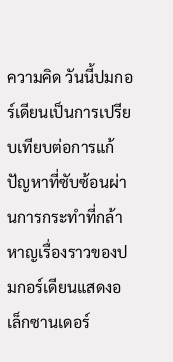ความคิด วันนี้ปมกอร์เดียนเป็นการเปรียบเทียบต่อการแก้ปัญหาที่ซับซ้อนผ่านการกระทำที่กล้าหาญเรื่องราวของปมกอร์เดียนแสดงอเล็กซานเดอร์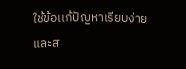ใช้ข้อเเก้ปัญหาเรียบง่ายและส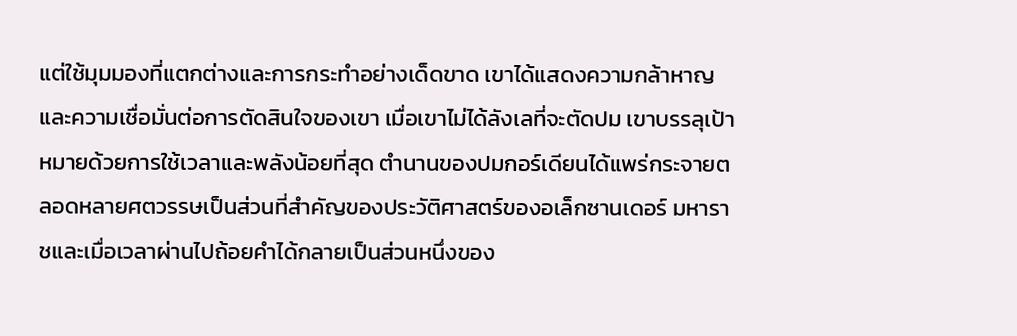แต่ใช้มุมมองที่แตกต่างและการกระทำอย่างเด็ดขาด เขาได้แสดงความกล้าหาญและความเชื่อมั่นต่อการตัดสินใจของเขา เมื่อเขาไม่ได้ลังเลที่จะตัดปม เขาบรรลุเป้าหมายด้วยการใช้เวลาและพลังน้อยที่สุด ตำนานของปมกอร์เดียนได้แพร่กระจายตลอดหลายศตวรรษเป็นส่วนที่สำคัญของประวัติศาสตร์ของอเล็กซานเดอร์ มหาราชและเมื่อเวลาผ่านไปถ้อยคำได้กลายเป็นส่วนหนึ่งของ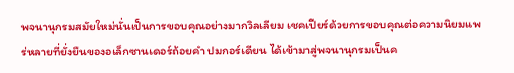พจนานุกรมสมัยใหม่นั่นเป็นการขอบคุณอย่างมากวิลเลียม เชคเปียร์ด้วยการขอบคุณต่อความนิยมแพร่หลายที่ยั่งยืนของอเล็กซานเดอร์ถ้อยคำ ปมกอร์เดียน ได้เข้ามาสู่พจนานุกรมเป็นค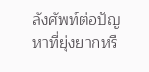ลังศัพท์ต่อปัญหาที่ยุ่งยากหรื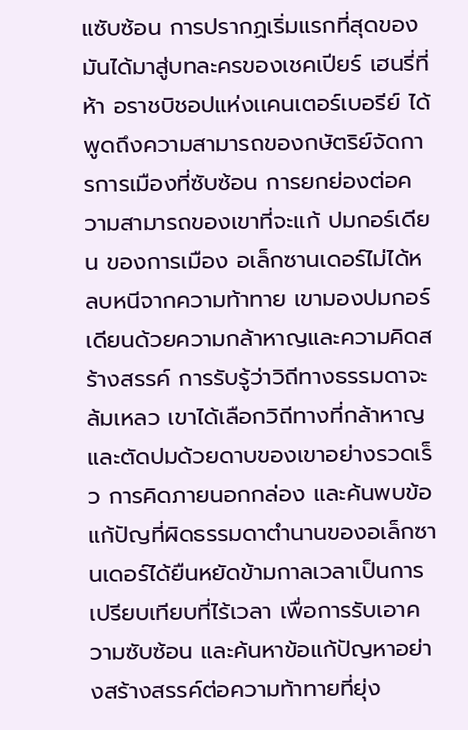แซับซ้อน การปรากฏเริ่มแรกที่สุดของมันได้มาสู่บทละครของเชคเปียร์ เฮนรี่ที่ห้า อราชบิชอปแห่งเเคนเตอร์เบอรีย์ ได้พูดถึงความสามารถของกษัตริย์จัดการการเมืองที่ซับซ้อน การยกย่องต่อความสามารถของเขาที่จะแก้ ปมกอร์เดียน ของการเมือง อเล็กซานเดอร์ไม่ได้หลบหนีจากความท้าทาย เขามองปมกอร์เดียนด้วยความกล้าหาญและความคิดสร้างสรรค์ การรับรู้ว่าวิถีทางธรรมดาจะล้มเหลว เขาได้เลือกวิถีทางที่กล้าหาญ และตัดปมด้วยดาบของเขาอย่างรวดเร็ว การคิดภายนอกกล่อง และค้นพบข้อแก้ปัญที่ผิดธรรมดาตำนานของอเล็กซานเดอร์ได้ยืนหยัดข้ามกาลเวลาเป็นการเปรียบเทียบที่ไร้เวลา เพื่อการรับเอาความซับซ้อน และค้นหาข้อแก้ปัญหาอย่างสร้างสรรค์ต่อความท้าทายที่ยุ่ง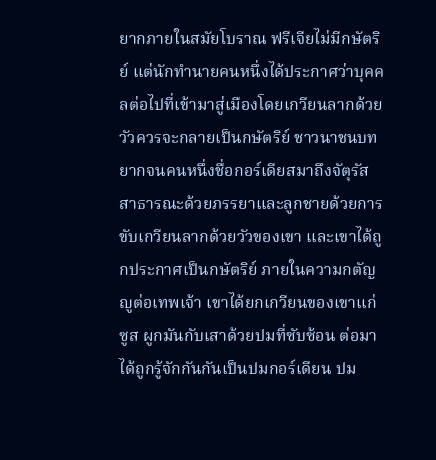ยากภายในสมัยโบราณ ฟรีเจียไม่มีกษัตริย์ แต่นักทำนายคนหนึ่งได้ประกาศว่าบุคคลต่อไปที่เข้ามาสู่เมืองโดยเกวียนลากด้วยวัวควรจะกลายเป็นกษัตริย์ ชาวนาชนบทยากจนคนหนึ่งชื่อกอร์เดียสมาถึงจัตุรัสสาธารณะด้วยภรรยาและลูกชายด้วยการขับเกวียนลากด้วยวัวของเขา และเขาได้ถูกประกาศเป็นกษัตริย์ ภายในความกตัญญูต่อเทพเจ้า เขาได้ยกเกวียนของเขาแก่ซูส ผูกมันกับเสาด้วยปมที่ซับซ้อน ต่อมาได้ถูกรู้จักกันกันเป็นปมกอร์เดียน ปม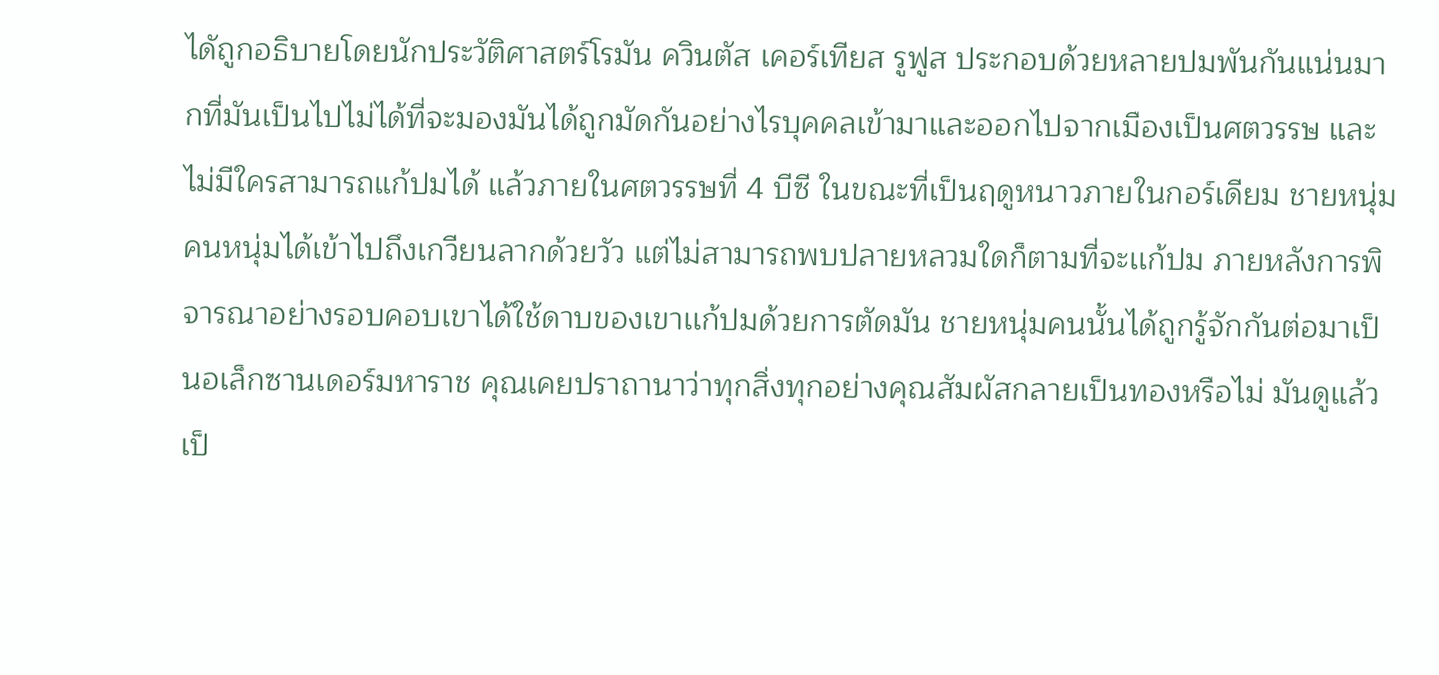ไดัถูกอธิบายโดยนักประวัติศาสตร์โรมัน ควินตัส เคอร์เทียส รูฟูส ประกอบด้วยหลายปมพันกันแน่นมากที่มันเป็นไปไม่ได้ที่จะมองมันได้ถูกมัดกันอย่างไรบุคคลเข้ามาและออกไปจากเมืองเป็นศตวรรษ และไม่มีใครสามารถแก้ปมได้ แล้วภายในศตวรรษที่ 4 บีซี ในขณะที่เป็นฤดูหนาวภายในกอร์เดียม ชายหนุ่มคนหนุ่มได้เข้าไปถึงเกวียนลากด้วยวัว แต่ไม่สามารถพบปลายหลวมใดก็ตามที่จะเเก้ปม ภายหลังการพิจารณาอย่างรอบคอบเขาได้ใช้ดาบของเขาเเก้ปมด้วยการตัดมัน ชายหนุ่มคนนั้นได้ถูกรู้จักกันต่อมาเป็นอเล็กซานเดอร์มหาราช คุณเคยปราถานาว่าทุกสิ่งทุกอย่างคุณสัมผัสกลายเป็นทองหรือไม่ มันดูแล้วเป็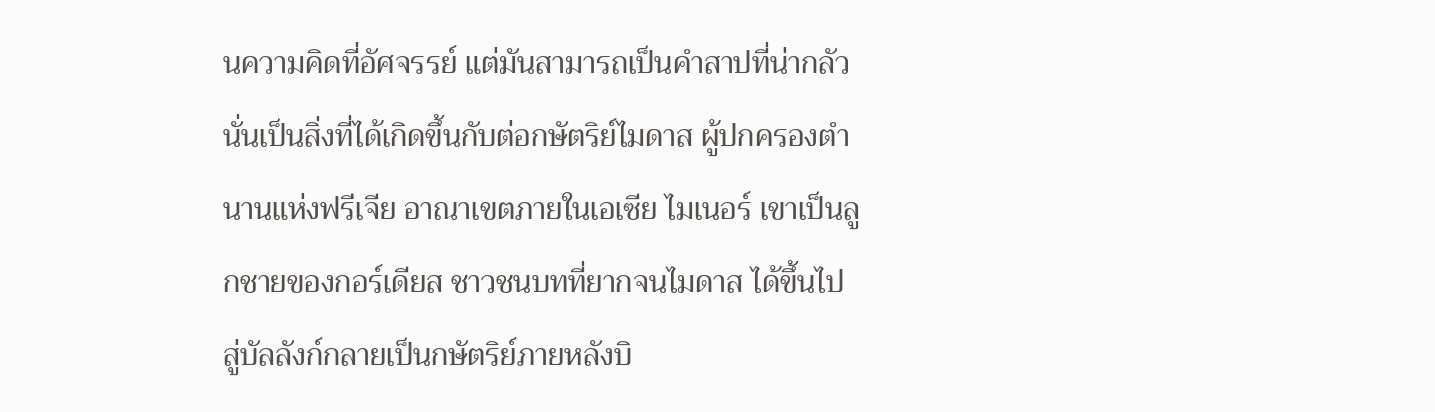นความคิดที่อัศจรรย์ แต่มันสามารถเป็นคำสาปที่น่ากลัว นั่นเป็นสิ่งที่ได้เกิดขึ้นกับต่อกษัตริย์ไมดาส ผู้ปกครองตำนานแห่งฟรีเจีย อาณาเขตภายในเอเซีย ไมเนอร์ เขาเป็นลูกชายของกอร์เดียส ชาวชนบทที่ยากจนไมดาส ได้ขึ้นไปสู่บัลลังก์กลายเป็นกษัตริย์ภายหลังบิ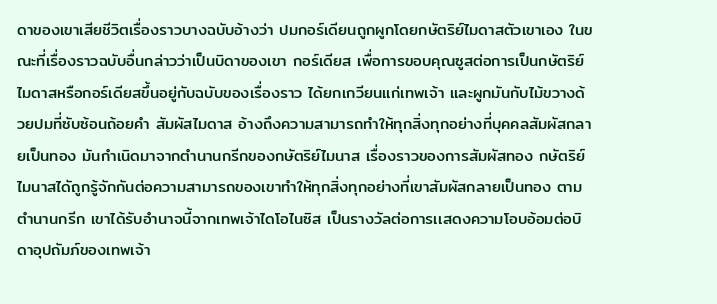ดาของเขาเสียชีวิตเรื่องราวบางฉบับอ้างว่า ปมกอร์เดียนถูกผูกโดยกษัตริย์ไมดาสตัวเขาเอง ในขณะที่เรื่องราวฉบับอื่นกล่าวว่าเป็นบิดาของเขา กอร์เดียส เพื่อการขอบคุณซูสต่อการเป็นกษัตริย์ ไมดาสหรือกอร์เดียสขึ้นอยู่กับฉบับของเรื่องราว ได้ยกเกวียนแก่เทพเจ้า และผูกมันกับไม้ขวางด้วยปมที่ซับซ้อนถ้อยคำ สัมผัสไมดาส อ้างถึงความสามารถทำให้ทุกสิ่งทุกอย่างที่บุคคลสัมผัสกลายเป็นทอง มันกำเนิดมาจากตำนานกรีกของกษัตริย์ไมนาส เรื่องราวของการสัมผัสทอง กษัตริย์ไมนาสไดัถูกรู้จักกันต่อความสามารถของเขาทำให้ทุกสิ่งทุกอย่างที่เขาสัมผัสกลายเป็นทอง ตามตำนานกรีก เขาได้รับอำนาจนี้จากเทพเจ้าไดโอไนซิส เป็นรางวัลต่อการเเสดงความโอบอ้อมต่อบิดาอุปถัมภ์ของเทพเจ้า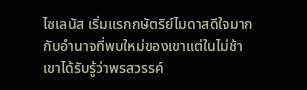ไซเลนัส เริ่มเเรกกษัตริย์ไมดาสดีใจมากกับอำนาจที่พบใหม่ของเขาแต่ในไม่ช้าเขาได้รับรู้ว่าพรสวรรค์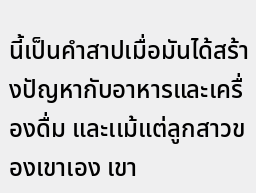นี้เป็นคำสาปเมื่อมันได้สร้างปัญหากับอาหารและเครื่องดื่ม และเเม้แต่ลูกสาวของเขาเอง เขา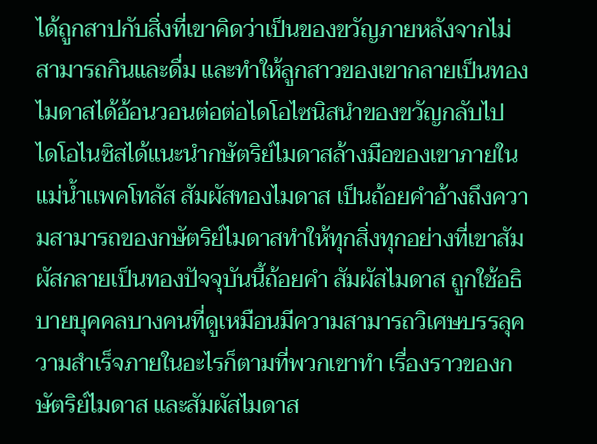ได้ถูกสาปกับสิ่งที่เขาคิดว่าเป็นของขวัญภายหลังจากไม่สามารถกินและดื่ม และทำให้ลูกสาวของเขากลายเป็นทอง ไมดาสได้อ้อนวอนต่อต่อไดโอไซนิสนำของขวัญกลับไป ไดโอไนซิสได้แนะนำกษัตริย์ไมดาสล้างมือของเขาภายในแม่น้ำเเพคโทลัส สัมผัสทองไมดาส เป็นถ้อยคำอ้างถึงความสามารถของกษัตริย์ไมดาสทำให้ทุกสิ่งทุกอย่างที่เขาสัมผัสกลายเป็นทองปัจจุบันนี้ถ้อยคำ สัมผัสไมดาส ถูกใช้อธิบายบุคคลบางคนที่ดูเหมือนมีความสามารถวิเศษบรรลุความสำเร็จภายในอะไรก็ตามที่พวกเขาทำ เรื่องราวของกษัตริย์ไมดาส และสัมผัสไมดาส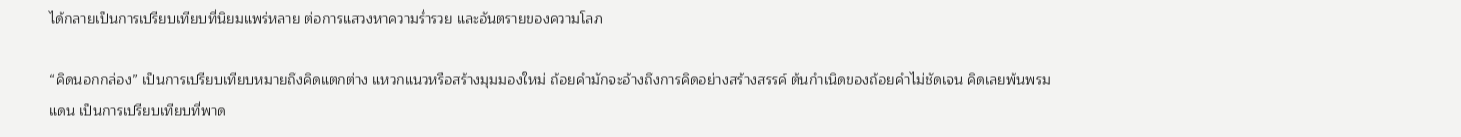ได้กลายเป็นการเปรียบเทียบที่นิยมแพร่หลาย ต่อการแสวงหาความร่ำรวย และอันตรายของความโลภ

“คิดนอกกล่อง” เป็นการเปรียบเทียบหมายถึงคิดแตกต่าง แหวกแนวหรือสร้างมุมมองใหม่ ถ้อยคำมักจะอ้างถึงการคิดอย่างสร้างสรรค์ ต้นกำเนิดของถ้อยคำไม่ชัดเจน คิดเลยพ้นพรมแดน เป็นการเปรียบเทียบที่พาด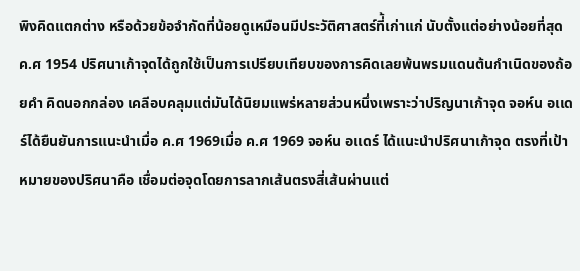พิงคิดแตกต่าง หรือด้วยข้อจำกัดที่น้อยดูเหมือนมีประวัติศาสตร์ที่้เก่าแก่ นับตั้งแต่อย่างน้อยที่สุด ค.ศ 1954 ปริศนาเก้าจุดได้ถูกใช้เป็นการเปรียบเทียบของการคิดเลยพ้นพรมเเดนต้นกำเนิดของถ้อยคำ คิดนอกกล่อง เคลีอบคลุมแต่มันได้นิยมแพร่หลายส่วนหนึ่งเพราะว่าปริญนาเก้าจุด จอห์น อเเดร์ได้ยืนยันการแนะนำเมื่อ ค.ศ 1969เมื่อ ค.ศ 1969 จอห์น อเเดร์ ได้แนะนำปริศนาเก้าจุด ตรงที่เป้าหมายของปริศนาคือ เชื่อมต่อจุดโดยการลากเส้นตรงสี่เส้นผ่านแต่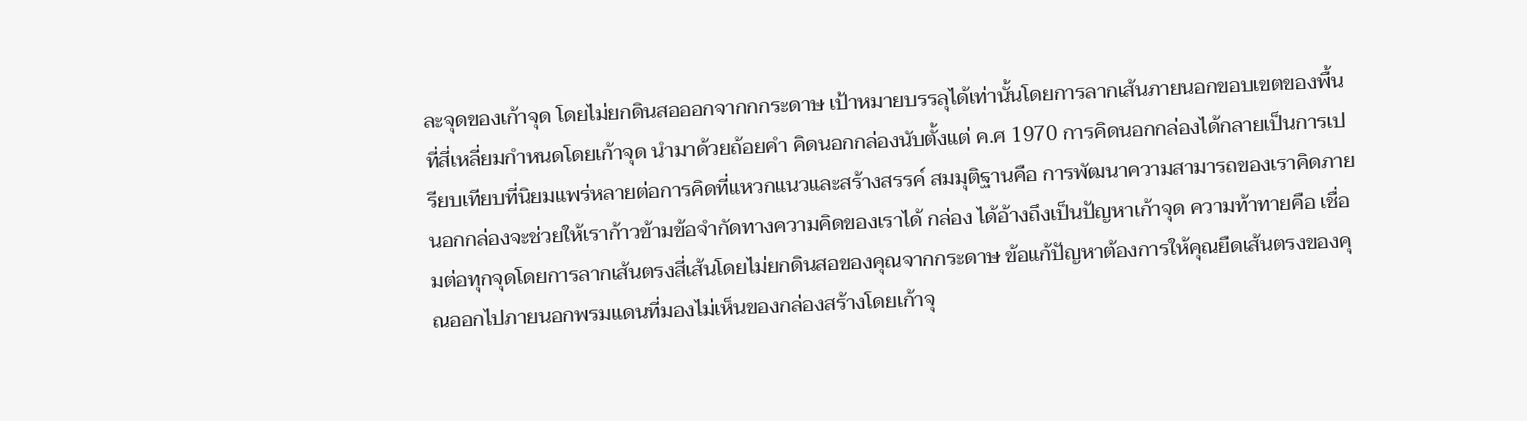ละจุดของเก้าจุด โดยไม่ยกดินสอออกจากกกระดาษ เป้าหมายบรรลุได้เท่านั้นโดยการลากเส้นภายนอกขอบเขตของพื้นที่สี่เหลี่ยมกำหนดโดยเก้าจุด นำมาด้วยถ้อยคำ คิดนอกกล่องนับตั้งแต่ ค.ศ 1970 การคิดนอกกล่องได้กลายเป็นการเปรียบเทียบที่นิยมแพร่หลายต่อการคิดที่แหวกแนวและสร้างสรรค์ สมมุติฐานคือ การพัฒนาความสามารถของเราคิดภายนอกกล่องจะช่วยให้เราก้าวข้ามข้อจำกัดทางความคิดของเราได้ กล่อง ได้อ้างถึงเป็นปัญหาเก้าจุด ความท้าทายคือ เชื่อมต่อทุกจุดโดยการลากเส้นตรงสี่เส้นโดยไม่ยกดินสอของคุณจากกระดาษ ข้อแก้ปัญหาต้องการให้คุณยืดเส้นตรงของคุณออกไปภายนอกพรมแดนที่มองไม่เห็นของกล่องสร้างโดยเก้าจุ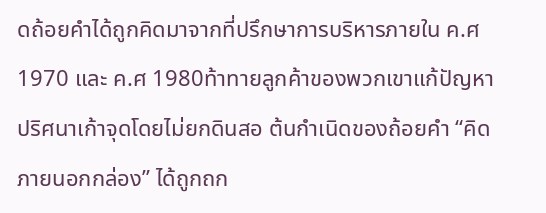ดถ้อยคำได้ถูกคิดมาจากที่ปรึกษาการบริหารภายใน ค.ศ 1970 และ ค.ศ 1980ท้าทายลูกค้าของพวกเขาแก้ปัญหาปริศนาเก้าจุดโดยไม่ยกดินสอ ต้นกำเนิดของถ้อยคำ “คิดภายนอกกล่อง” ได้ถูกถก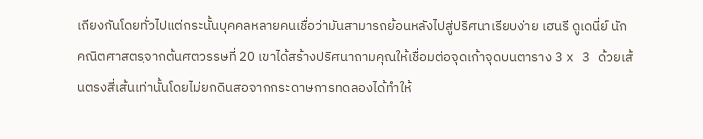เถียงกันโดยทั่วไปแต่กระนั้นบุคคลหลายคนเชื่อว่ามันสามารถย้อนหลังไปสู่ปริศนาเรียบง่าย เฮนรี ดูเดนี่ย์ นักคณิตศาสตรฺจากต้นศตวรรษที่ 20 เขาได้สร้างปริศนาถามคุณให้เชื่อมต่อจุดเก้าจุดบนตาราง 3 x 3 ด้วยเส้นตรงสี่เส้นเท่านั้นโดยไม่ยกดินสอจากกระดาษการทดลองได้ทำให้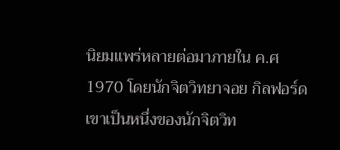นิยมแพร่หลายต่อมาภายใน ค.ศ 1970 โดยนักจิตวิทยาจอย กิลฟอร์ด เขาเป็นหนึ่งของนักจิตวิท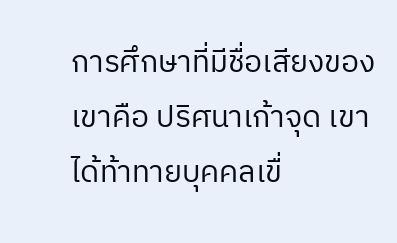การศึกษาที่มีชื่อเสียงของเขาคือ ปริศนาเก้าจุด เขาได้ท้าทายบุคคลเขื่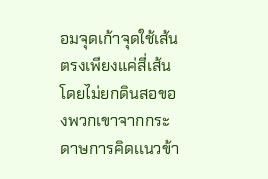อมจุดเก้าจุดใช้เส้นตรงเพียงแค่สี่เส้นโดยไม่ยกดินสอของพวกเขาจากกระดาษการคิดเเนวข้า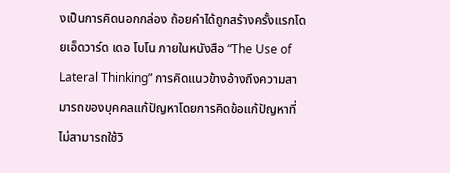งเป็นการคิดนอกกล่อง ถ้อยคำได้ถูกสร้างครั้งแรกโดยเอ็ดวาร์ด เดอ โบโน ภายในหนังสือ “The Use of Lateral Thinking” การคิดแนวข้างอ้างถึงความสามารถของบุคคลแก้ปัญหาโดยการคิดข้อแก้ปัญหาที่ไม่สามารถใช้วิ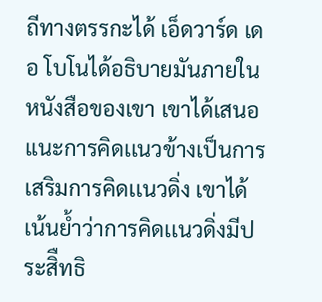ถีทางตรรกะได้ เอ็ดวาร์ด เดอ โบโนได้อธิบายมันภายในหนังสือของเขา เขาได้เสนอแนะการคิดเเนวข้างเป็นการเสริมการคิดเเนวดิ่ง เขาได้เน้นย้ำว่าการคิดเเนวดิ่งมีประสิืทธิ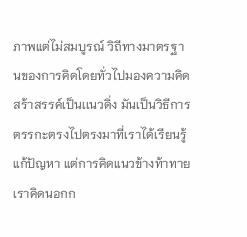ภาพแต่ไม่สมบูรณ์ วิถีทางมาตรฐานของการคิดโดยทั่วไปมองความคิดสร้าสรรค์เป็นเเนวดิ่ง มันเป็นวิธีการตรรกะตรงไปตรงมาที่เราได้เรียนรู้แก้ปัญหา แต่การคิดแนวข้างท้าทายเราคิดนอกก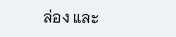ล่อง และ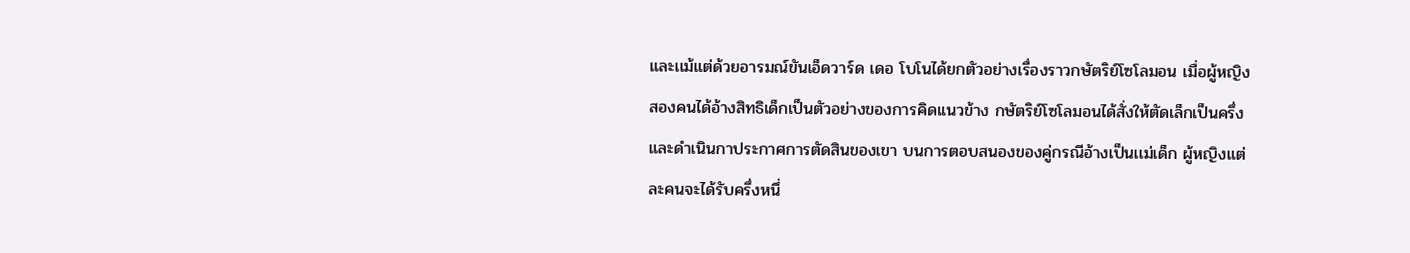และเเม้แต่ด้วยอารมณ์ขันเอ็ดวาร์ด เดอ โบโนได้ยกตัวอย่างเรื่องราวกษัตริย์โซโลมอน เมื่อผู้หญิงสองคนได้อ้างสิทธิเด็กเป็นตัวอย่างของการคิดเเนวข้าง กษัตริย์โซโลมอนได้สั่งให้ตัดเล็กเป็นครึ่ง และดำเนินกาประกาศการตัดสินของเขา บนการตอบสนองของคู่กรณีอ้างเป็นเเม่เด็ก ผู้หญิงแต่ละคนจะได้รับครึ่งหนึ่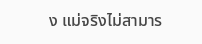ง แม่จริงไม่สามาร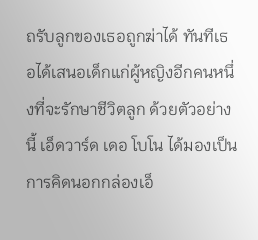ถรับลูกของเธอถูกฆ่าได้ ทันทีเธอได้เสนอเด็กแก่ผู้หญิงอีกคนหนึ่งที่จะรักษาชีวิตลูก ด้วยตัวอย่างนี้ เอ็ดวาร์ด เดอ โบโน ได้มองเป็นการคิดนอกกล่องเอ็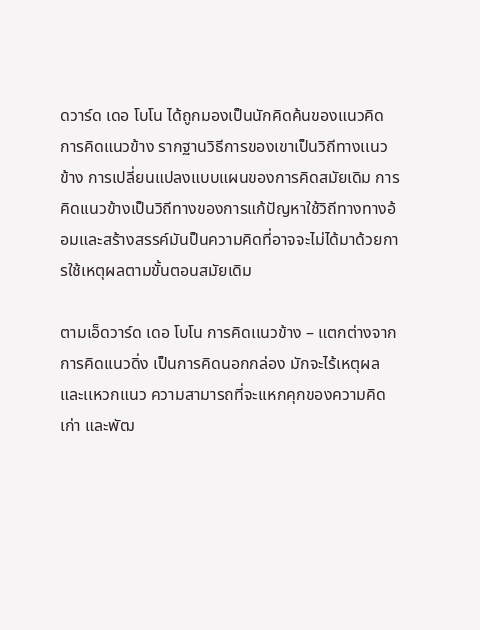ดวาร์ด เดอ โบโน ได้ถูกมองเป็นนักคิดค้นของแนวคิดการคิดแนวข้าง รากฐานวิธีการของเขาเป็นวิถีทางเเนวข้าง การเปลี่ยนแปลงแบบแผนของการคิดสมัยเดิม การคิดเเนวข้างเป็นวิถีทางของการแก้ปัญหาใช้วิถีทางทางอ้อมและสร้างสรรค์มันป็นความคิดที่อาจจะไม่ได้มาด้วยการใช้เหตุผลตามขั้นตอนสมัยเดิม

ตามเอ็ดวาร์ด เดอ โบโน การคิดเเนวข้าง – แตกต่างจากการคิดเเนวดิ่ง เป็นการคิดนอกกล่อง มักจะไร้เหตุผลและเเหวกแนว ความสามารถที่จะเเหกคุกของความคิดเก่า และพัฒ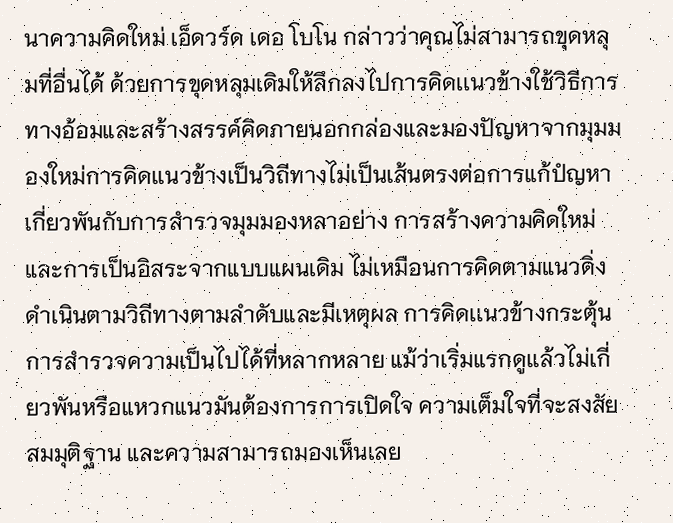นาความคิดใหม่ เอ็ดวร์ด เดอ โบโน กล่าวว่าคุณไม่สามารถขุดหลุมที่อื่นได้ ด้วยการขุดหลุมเดิมให้ลึกลงไปการคิดเเนวข้างใช้วิธีการทางอ้อมและสร้างสรรค์คิดภายนอกกล่องและมองปัญหาจากมุมมองใหม่การคิดเเนวข้างเป็นวิถีทางไม่เป็นเส้นตรงต่อการแก้ปํญหาเกี่ยวพันกับการสำรวจมุมมองหลาอย่าง การสร้างความคิดใหม่ และการเป็นอิสระจากแบบแผนเดิม ไม่เหมือนการคิดตามแนวดิ่ง ดำเนินตามวิถีทางตามลำดับและมีเหตุผล การคิดเเนวข้างกระตุ้นการสำรวจความเป็นไปได้ที่หลากหลาย แม้ว่าเริ่มแรกดูเเล้วไม่เกี่ยวพันหรือแหวกแนวมันต้องการการเปิดใจ ความเต็มใจที่จะสงสัยสมมุติฐาน และความสามารถมองเห็นเลย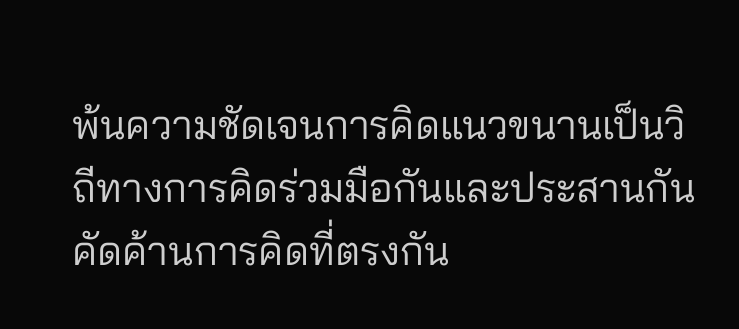พ้นความชัดเจนการคิดแนวขนานเป็นวิถีทางการคิดร่วมมือกันและประสานกัน คัดค้านการคิดที่ตรงกัน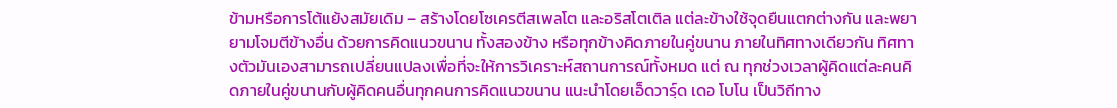ข้ามหรือการโต้แย้งสมัยเดิม – สร้างโดยโซเครตีสเพลโต และอริสโตเติล แต่ละข้างใช้จุดยืนแตกต่างกัน และพยายามโจมตีข้างอื่น ด้วยการคิดแนวขนาน ทั้งสองข้าง หรือทุกข้างคิดภายในคู่ขนาน ภายในทิศทางเดียวกัน ทิศทางตัวมันเองสามารถเปลี่ยนแปลงเพื่อที่จะให้การวิเคราะห์สถานการณ์ทั้งหมด แต่ ณ ทุกช่วงเวลาผู้คิดแต่ละคนคิดภายในคู่ขนานกับผู้คิดคนอื่นทุกคนการคิดแนวขนาน แนะนำโดยเอ็ดวารฺ์ด เดอ โบโน เป็นวิถีทาง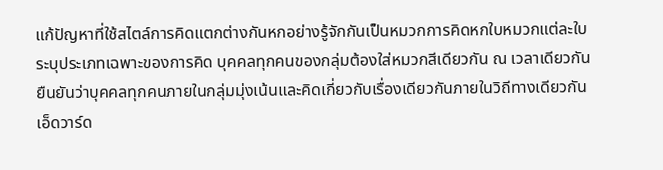แก้ปัญหาที่ใช้สไตล์การคิดแตกต่างกันหกอย่างรู้จักกันเป็นหมวกการคิดหกใบหมวกแต่ละใบระบุประเภทเฉพาะของการคิด บุคคลทุกคนของกลุ่มต้องใส่หมวกสีเดียวกัน ณ เวลาเดียวกัน ยืนยันว่าบุคคลทุกคนภายในกลุ่มมุ่งเน้นและคิดเกี่ยวกับเรื่องเดียวกันภายในวิถีทางเดียวกัน เอ็ดวาร์ด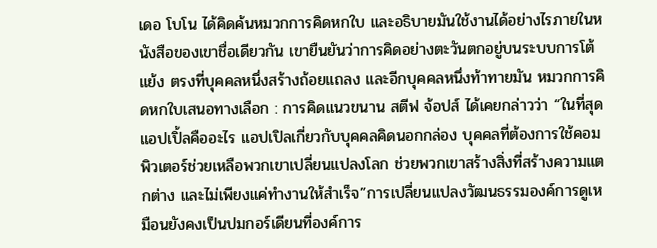เดอ โบโน ได้คิดค้นหมวกการคิดหกใบ และอธิบายมันใช้งานได้อย่างไรภายในหนังสือของเขาชื่อเดียวกัน เขายืนยันว่าการคิดอย่างตะวันตกอยู่บนระบบการโต้แย้ง ตรงที่บุคคลหนึ่งสร้างถ้อยแถลง และอีกบุคคลหนึ่งท้าทายมัน หมวกการคิดหกใบเสนอทางเลือก : การคิดแนวขนาน สตีฟ จ้อปส์ ได้เคยกล่าวว่า “ในที่สุดแอปเปิ้ลคืออะไร แอปเปิลเกี่ยวกับบุคคลคิดนอกกล่อง บุคคลที่ต้องการใช้คอมพิวเตอร์ช่วยเหลือพวกเขาเปลี่ยนแปลงโลก ช่วยพวกเขาสร้างสิ่งที่สร้างความแตกต่าง และไม่เพียงแค่ทำงานให้สำเร็จ”การเปลี่ยนแปลงวัฒนธรรมองค์การดูเหมือนยังคงเป็นปมกอร์เดียนที่องค์การ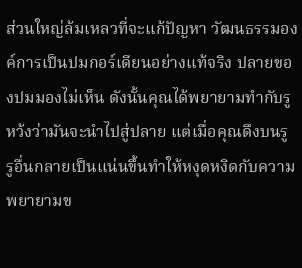ส่วนใหญ่ล้มเหลวที่จะแก้ปัญหา วัฒนธรรมองค์การเป็นปมกอร์เดียนอย่างเเท้จริง ปลายของปมมองไม่เห็น ดังนั้นคุณได้พยายามทำกับรูหว้งว่ามันจะนำไปสู่ปลาย แต่เมื่อคุณดึงบนรู รูอื่นกลายเป็นแน่นขึ้นทำให้หงุดหงิดกับความพยายามข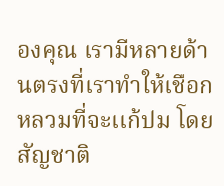องคุณ เรามีหลายด้านตรงที่เราทำให้เชือกหลวมที่จะเเก้ปม โดยสัญชาติ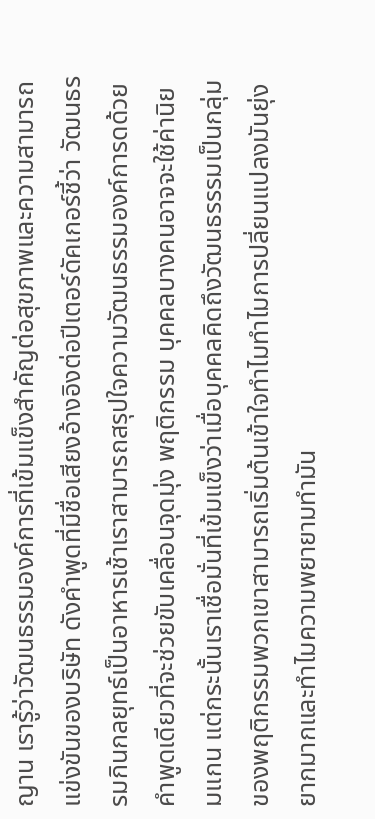ญาน เรารู้ว่าวัฒนธรรมองค์การที่เข้มแข็งสำคัญต่อสุขภาพและความสามารถแข่งขันของบริษัท ดังคำพูดที่มีชื่อเสียงอ้างอิงต่อปีเตอร์ดัคเกอร์ชี้ว่า วัฒนธรรมกินกลยุทธ์เป็นอาหารเช้าเราสามารถสรุปใจความวัฒนธรรมองค์การดด้วยคำพูดเดียวที่จะช่วยขับเคลื่อนจุดมุ่ง พฤติกรรม บุคคลบางคนอาจจะใช้ค่านิยมแกน แต่กระนั้นเราเชื่อมั่นที่เข้มแข็งว่าเมื่อบุคคลคิดถึงวัฒนธรรรมเป็นกลุ่มของพฤติกรรมพวกเขาสามารถเริ่มต้นเข้าใจทำไมทำไมการปลี่ยนแปลงมันยุ่งยากมากและทำไมความพยายามทำมัน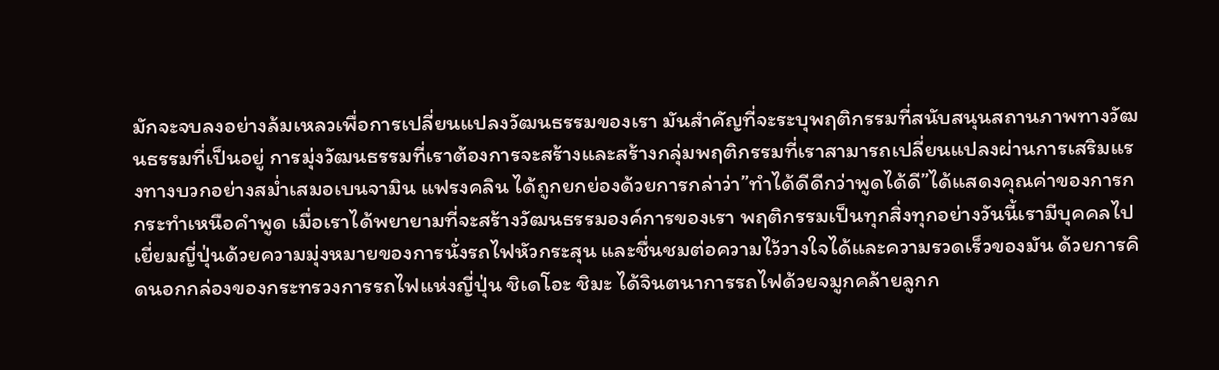มักจะจบลงอย่างล้มเหลวเพื่อการเปลี่ยนแปลงวัฒนธรรมของเรา มันสำคัญที่จะระบุพฤติกรรมที่สนับสนุนสถานภาพทางวัฒนธรรมที่เป็นอยู่ การมุ่งวัฒนธรรมที่เราต้องการจะสร้างและสร้างกลุ่มพฤติกรรมที่เราสามารถเปลี่ยนแปลงผ่านการเสริมแรงทางบวกอย่างสม่ำเสมอเบนจามิน แฟรงคลิน ได้ถูกยกย่องด้วยการกล่าว่า”ทำได้ดีดีกว่าพูดได้ดี”ได้แสดงคุณค่าของการกกระทำเหนือคำพูด เมื่อเราได้พยายามที่จะสร้างวัฒนธรรมองค์การของเรา พฤติกรรมเป็นทุกสิ่งทุกอย่างวันนี้เรามีบุคคลไปเยี่ยมญี่ปุ่นด้วยความมุ่งหมายของการนั่งรถไฟหัวกระสุน และชื่นชมต่อความไว้วางใจได้และความรวดเร็วของมัน ด้วยการคิดนอกกล่องของกระทรวงการรถไฟแห่งญี่ปุ่น ชิเดโอะ ชิมะ ได้จินตนาการรถไฟด้วยจมูกคล้ายลูกก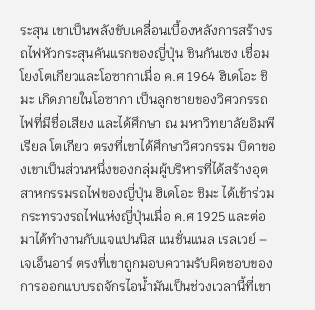ระสุน เขาเป็นพลังขับเคลื่อนเบื้องหลังการสร้างรถไฟหัวกระสุนคันแรกของญี่ปุ่น ชินกันเซง เชื่อมโยงโตเกียวและโอซากาเมื่อ ค.ศ 1964 ฮิเดโอะ ชิมะ เกิดภายในโอซากา เป็นลูกชายของวิศวกรรถไฟที่มีชื่อเสียง และได้ศึกษา ณ มหาวิทยาลัยอิมพีเรียล โตเกียว ตรงที่เขาได้ศึกษาวิศวกรรม บิดาของเขาเป็นส่วนหนึ่งของกลุ่มผู้บริหารที่ได้สร้างอุตสาหกรรมรถไฟของญี่ปุ่น ฮิเดโอะ ชิมะ ได้เข้าร่วมกระทรวงรถไฟแห่งญี่ปุ่นเมื่อ ค.ศ 1925 และต่อมาได้ทำงานกับแจแปนนิส แนชั่นแนล เรลเวย์ – เจเอ็นอาร์ ตรงที่เขาถูกมอบความรับผิดชอบของการออกแบบรถจักรไอน้ำมันเป็นช่วงเวลานี้ที่เขา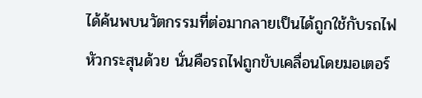ได้ค้นพบนวัตกรรมที่ต่อมากลายเป็นได้ถูกใช้กับรถไฟหัวกระสุนด้วย นั่นคือรถไฟถูกขับเคลื่อนโดยมอเตอร์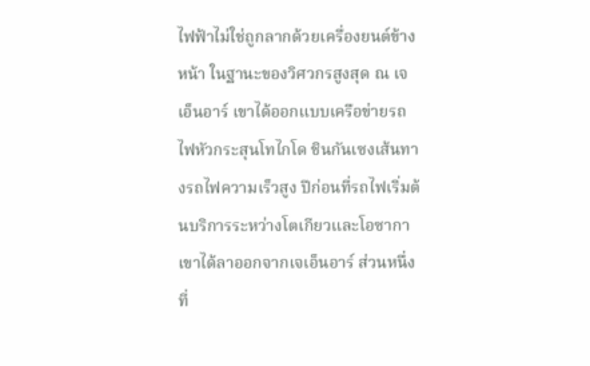ไฟฟ้าไม่ใช่ถูกลากด้วยเครื่องยนต์ข้างหน้า ในฐานะของวิศวกรสูงสุด ณ เจเอ็นอาร์ เขาได้ออกแบบเครือข่ายรถไฟหัวกระสุนโทไกโด ชินกันเซงเส้นทางรถไฟความเร็วสูง ปีก่อนที่รถไฟเริ่มต้นบริการระหว่างโตเกียวและโอซากา เขาได้ลาออกจากเจเอ็นอาร์ ส่วนหนึ่งที่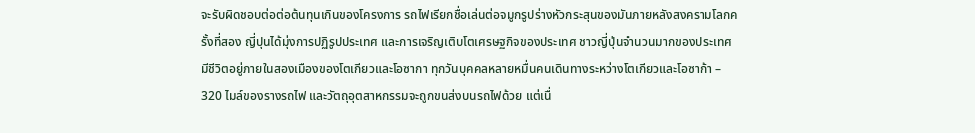จะรับผิดชอบต่อต่อต้นทุนเกินของโครงการ รถไฟเรียกชื่อเล่นต่อจมูกรูปร่างหัวกระสุนของมันภายหลังสงครามโลกครั้งที่สอง ญี่ปุนได้มุ่งการปฏิรูปประเทศ และการเจริญเติบโตเศรษฐกิจของประเทศ ชาวญี่ปุ่นจำนวนมากของประเทศมีชีวิตอยู่ภายในสองเมืองของโตเกียวและโอซากา ทุกวันบุคคลหลายหมื่นคนเดินทางระหว่างโตเกียวและโอซาก้า – 320 ไมล์ของรางรถไฟ และวัตถุอุตสาหกรรมจะถูกขนส่งบนรถไฟด้วย แต่เนื่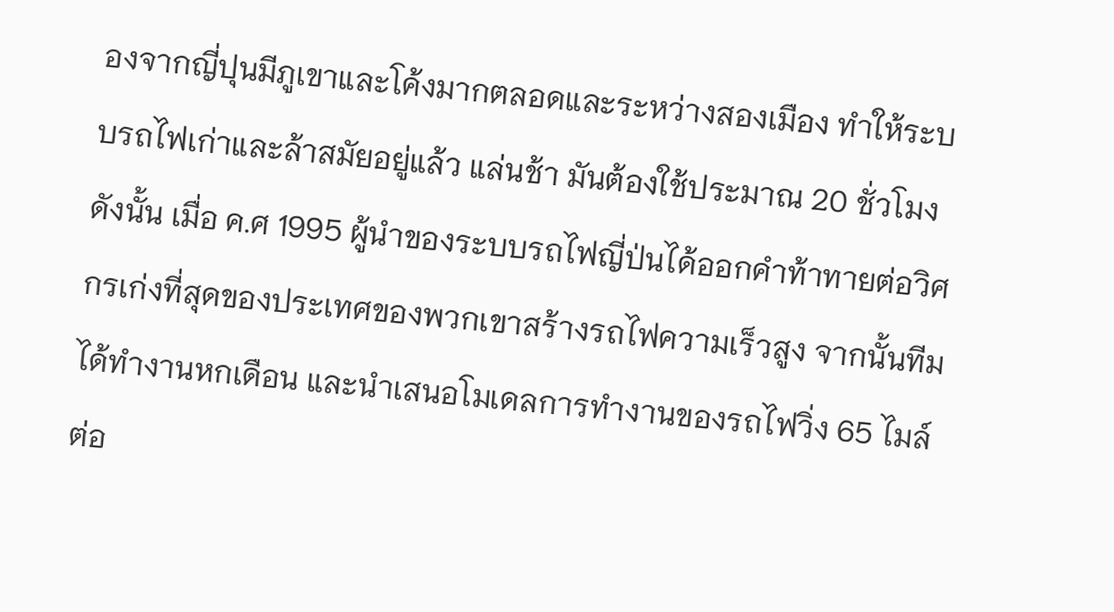องจากญี่ปุนมีภูเขาและโค้งมากตลอดและระหว่างสองเมือง ทำให้ระบบรถไฟเก่าและล้าสมัยอยู่แล้ว แล่นช้า มันต้องใช้ประมาณ 20 ชั่วโมงดังนั้น เมื่อ ค.ศ 1995 ผู้นำของระบบรถไฟญี่ป่นได้ออกคำท้าทายต่อวิศกรเก่งที่สุดของประเทศของพวกเขาสร้างรถไฟความเร็วสูง จากนั้นทีมได้ทำงานหกเดือน และนำเสนอโมเดลการทำงานของรถไฟวิ่ง 65 ไมล์ต่อ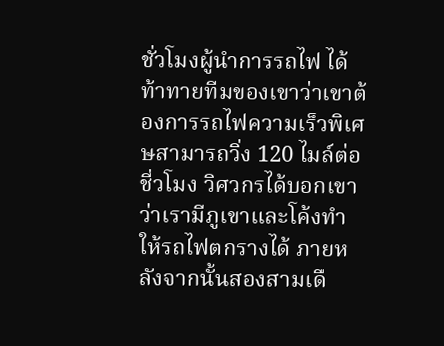ชั่วโมงผู้นำการรถไฟ ได้ท้าทายทีมของเขาว่าเขาต้องการรถไฟความเร็วพิเศษสามารถวิ่ง 120 ไมล์ต่อชี่วโมง วิศวกรได้บอกเขาว่าเรามีภูเขาและโค้งทำให้รถไฟตกรางได้ ภายหลังจากนั้นสองสามเดื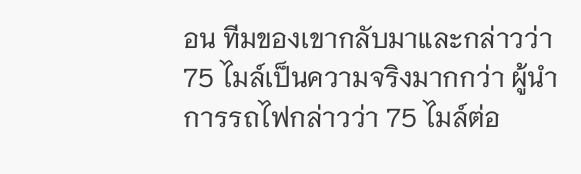อน ทีมของเขากลับมาและกล่าวว่า 75 ไมล์เป็นความจริงมากกว่า ผู้นำการรถไฟกล่าวว่า 75 ไมล์ต่อ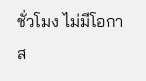ชั่วโมง ไม่มีโอกาส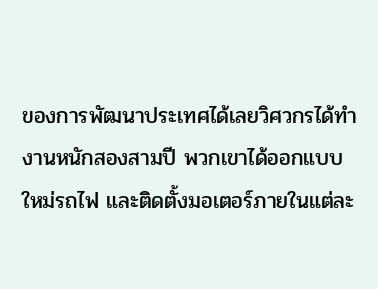ของการพัฒนาประเทศได้เลยวิศวกรได้ทำงานหนักสองสามปี พวกเขาได้ออกแบบใหม่รถไฟ และติดตั้งมอเตอร์ภายในแต่ละ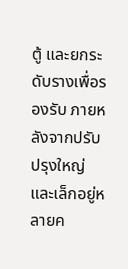ตู้ และยกระดับรางเพื่อรองรับ ภายหลังจากปรับปรุงใหญ่และเล็กอยู่หลายค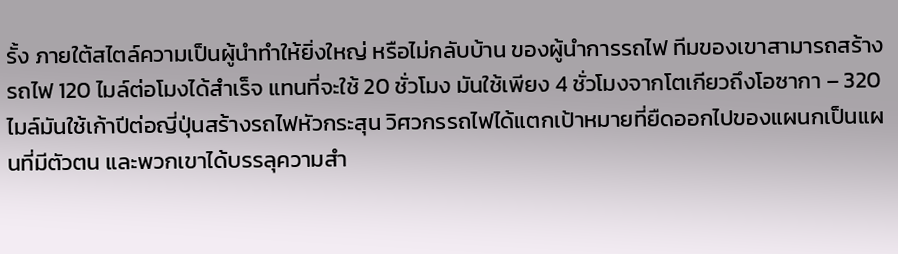รั้ง ภายใต้สไตล์ความเป็นผู้นำทำให้ยิ่งใหญ่ หรือไม่กลับบ้าน ของผู้นำการรถไฟ ทีมของเขาสามารถสร้างรถไฟ 120 ไมล์ต่อโมงได้สำเร็จ แทนที่จะใช้ 20 ชั่วโมง มันใช้เพียง 4 ชั่วโมงจากโตเกียวถึงโอซากา – 320 ไมล์มันใช้เก้าปีต่อญี่ปุ่นสร้างรถไฟหัวกระสุน วิศวกรรถไฟได้แตกเป้าหมายที่ยืดออกไปของแผนกเป็นแผนที่มีตัวตน และพวกเขาได้บรรลุความสำ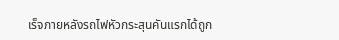เร็จภายหลังรถไฟหัวกระสุนคันแรกได้ถูก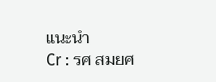แนะนำ
Cr : รศ สมยศ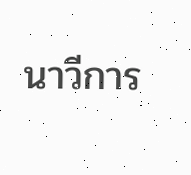นาวีการ